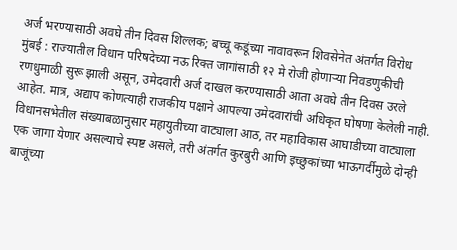अर्ज भरण्यासाठी अवघे तीन दिवस शिल्लक; बच्चू कडूंच्या नावावरून शिवसेनेत अंतर्गत विरोध
मुंबई : राज्यातील विधान परिषदेच्या नऊ रिक्त जागांसाठी १२ मे रोजी होणाऱ्या निवडणुकीची रणधुमाळी सुरू झाली असून, उमेदवारी अर्ज दाखल करण्यासाठी आता अवघे तीन दिवस उरले आहेत. मात्र, अद्याप कोणत्याही राजकीय पक्षाने आपल्या उमेदवारांची अधिकृत घोषणा केलेली नाही. विधानसभेतील संख्याबळानुसार महायुतीच्या वाट्याला आठ, तर महाविकास आघाडीच्या वाट्याला एक जागा येणार असल्याचे स्पष्ट असले, तरी अंतर्गत कुरबुरी आणि इच्छुकांच्या भाऊगर्दीमुळे दोन्ही बाजूंच्या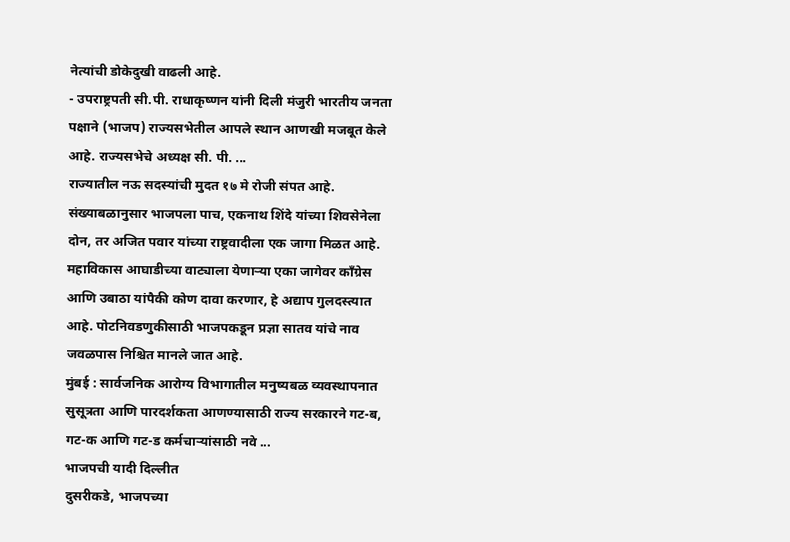नेत्यांची डोकेदुखी वाढली आहे.
- उपराष्ट्रपती सी.पी. राधाकृष्णन यांनी दिली मंजुरी भारतीय जनता पक्षाने (भाजप) राज्यसभेतील आपले स्थान आणखी मजबूत केले आहे. राज्यसभेचे अध्यक्ष सी. पी. ...
राज्यातील नऊ सदस्यांची मुदत १७ मे रोजी संपत आहे. संख्याबळानुसार भाजपला पाच, एकनाथ शिंदे यांच्या शिवसेनेला दोन, तर अजित पवार यांच्या राष्ट्रवादीला एक जागा मिळत आहे. महाविकास आघाडीच्या वाट्याला येणाऱ्या एका जागेवर काँग्रेस आणि उबाठा यांपैकी कोण दावा करणार, हे अद्याप गुलदस्त्यात आहे. पोटनिवडणुकीसाठी भाजपकडून प्रज्ञा सातव यांचे नाव जवळपास निश्चित मानले जात आहे.
मुंबई : सार्वजनिक आरोग्य विभागातील मनुष्यबळ व्यवस्थापनात सुसूत्रता आणि पारदर्शकता आणण्यासाठी राज्य सरकारने गट-ब, गट-क आणि गट-ड कर्मचाऱ्यांसाठी नवे ...
भाजपची यादी दिल्लीत
दुसरीकडे, भाजपच्या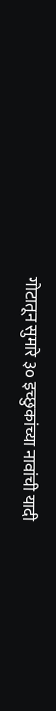गोटातून सुमारे ३० इच्छुकांच्या नावांची यादी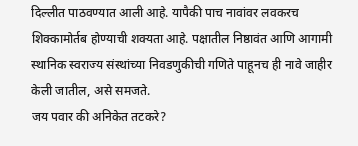दिल्लीत पाठवण्यात आली आहे. यापैकी पाच नावांवर लवकरच शिक्कामोर्तब होण्याची शक्यता आहे. पक्षातील निष्ठावंत आणि आगामी स्थानिक स्वराज्य संस्थांच्या निवडणुकीची गणिते पाहूनच ही नावे जाहीर केली जातील, असे समजते.
जय पवार की अनिकेत तटकरे?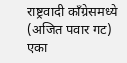राष्ट्रवादी काँग्रेसमध्ये (अजित पवार गट) एका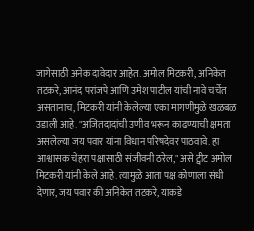जागेसाठी अनेक दावेदार आहेत. अमोल मिटकरी, अनिकेत तटकरे, आनंद परांजपे आणि उमेश पाटील यांची नावे चर्चेत असतानाच, मिटकरी यांनी केलेल्या एका मागणीमुळे खळबळ उडाली आहे. "अजितदादांची उणीव भरून काढण्याची क्षमता असलेल्या जय पवार यांना विधान परिषदेवर पाठवावे. हा आश्वासक चेहरा पक्षासाठी संजीवनी ठरेल," असे ट्वीट अमोल मिटकरी यांनी केले आहे. त्यामुळे आता पक्ष कोणाला संधी देणार, जय पवार की अनिकेत तटकरे, याकडे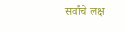सर्वांचे लक्ष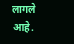लागले आहे.